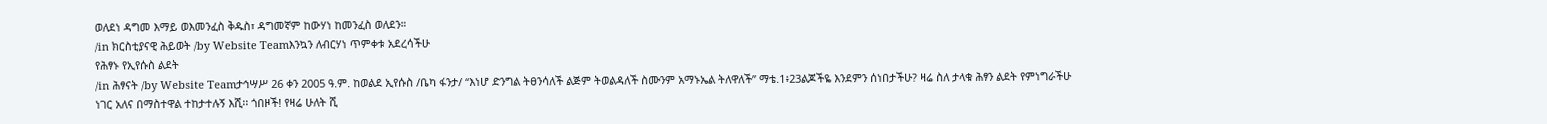ወለደነ ዳግመ እማይ ወእመንፈስ ቅዱስ፣ ዳግመኛም ከውሃነ ከመንፈስ ወለደን።
/in ክርስቲያናዊ ሕይወት /by Website Teamእንኳን ለብርሃነ ጥምቀቱ አደረሳችሁ
የሕፃኑ የኢየሱስ ልደት
/in ሕፃናት /by Website Teamታኅሣሥ 26 ቀን 2005 ዓ.ም. ከወልደ ኢየሱስ /ቤካ ፋንታ/ “እነሆ ድንግል ትፀንሳለች ልጅም ትወልዳለች ስሙንም አማኑኤል ትለዋለች” ማቴ.1፥23ልጆችዬ እንደምን ሰነበታችሁ? ዛሬ ስለ ታላቁ ሕፃን ልደት የምነግራችሁ ነገር አለና በማስተዋል ተከታተሉኝ እሺ፡፡ ጎበዞች! የዛሬ ሁለት ሺ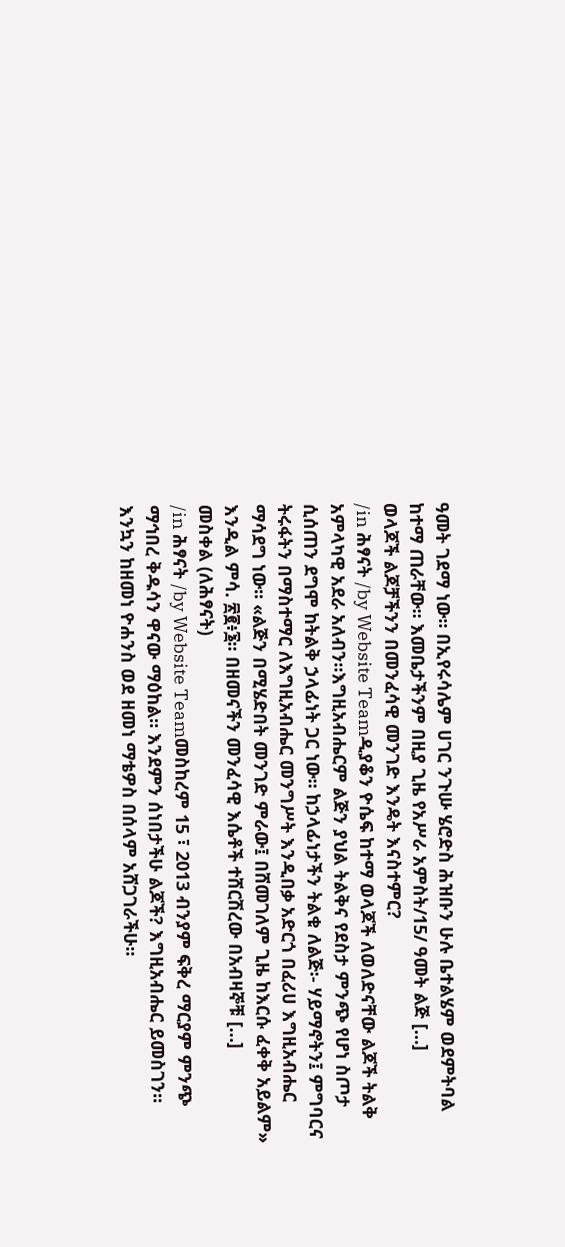ዓመት ገደማ ነው፡፡ በኢየሩሳሌም ሀገር ንጉሡ ሄሮድስ ሕዝቡን ሁሉ ቤተልሄም ወደምትባል ከተማ ጠራቸው፡፡ እመቤታችንም በዚያ ጊዜ የአሥራ አምስት/15/ ዓመት ልጅ […]
ወላጆች ልጆቻችንን በመንፈሳዊ መንገድ እንዴት እናስተምር?
/in ሕፃናት /by Website Teamዲያቆን ዮሴፍ ከተማ ወላጆች ለወለድናቸው ልጆች ትልቅ አምላካዊ አደራ አለብን፡፡እግዚአብሔርም ልጅን ያህል ትልቅና የደስታ ምንጭ የሆነ ስጦታ ሲሰጠን ደግሞ ከትልቅ ኃላፊነት ጋር ነው፡፡ ከኃላፊነታችን ትልቁ ለልጅ፡- ሃይማኖትን፤ ምግባርና ትሩፋትን በማስተማር ለእግዚአብሔር መንግሥት እንዲበቃ አድርጎ በፈሪሀ እግዚአብሔር ማሳደግ ነው፡፡ «ልጅን በሚሄድበት መንገድ ምራው፤ በሸመገለም ጊዜ ከእርሱ ፈቀቅ አይልም» እንዲል ምሳ. ፳፪፥፮፡፡ በዘመናችን መንፈሳዊ እሴቶች ተሸርሽረው በአብዛኞቹ […]
መስቀል (ለሕፃናት)
/in ሕፃናት /by Website Teamመስከረም 15 ፣ 2013 ብንያም ፍቅረ ማርያም ምንጭ ማኅበረ ቅዱሳን ዋናው ማዕከል። እንደምን ሰነበታችሁ ልጆች? እግዚአብሔር ይመስገን፡፡ እንኳን ከዘመነ ዮሐንስ ወደ ዘመነ ማቴዎስ በሰላም አሸጋገራችሁ፡፡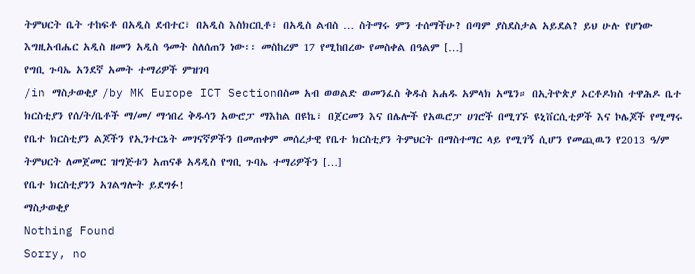ትምህርት ቤት ተከፍቶ በአዲስ ደብተር፣ በአዲስ እስክርቢቶ፣ በአዲስ ልብስ … ስትማሩ ምን ተሰማችሁ? በጣም ያስደስታል አይደል? ይህ ሁሉ የሆነው እግዚአብሔር አዲስ ዘመን አዲስ ዓመት ስለሰጠን ነው፡፡ መስከረም 17 የሚከበረው የመስቀል በዓልም […]
የግቢ ጉባኤ አንደኛ አመት ተማሪዎች ምዝገባ
/in ማስታወቂያ /by MK Europe ICT Sectionበስመ አብ ወወልድ ወመንፈስ ቅዱስ አሐዱ አምላክ አሜን። በኢትዮጵያ ኦርቶዶክስ ተዋሕዶ ቤተ ክርስቲያን የሰ/ት/ቤቶች ማ/መ/ ማኅበረ ቅዱሳን አውሮፓ ማእከል በዩኬ፣ በጀርመን እና በሌሎች የአዉሮፓ ሀገሮች በሚገኙ ዩኒቨርሲቲዎች እና ኮሌጆች የሚማሩ የቤተ ክርስቲያን ልጆችን የኢንተርኔት መገናኛዎችን በመጠቀም መሰረታዊ የቤተ ክርስቲያን ትምህርት በማስተማር ላይ የሚገኝ ሲሆን የመጪዉን የ2013 ዓ/ም ትምህርት ለመጀመር ዝግጅቱን አጠናቆ አዳዲስ የግቢ ጉባኤ ተማሪዎችን […]
የቤተ ክርስቲያንን አገልግሎት ይደግፉ!
ማስታወቂያ
Nothing Found
Sorry, no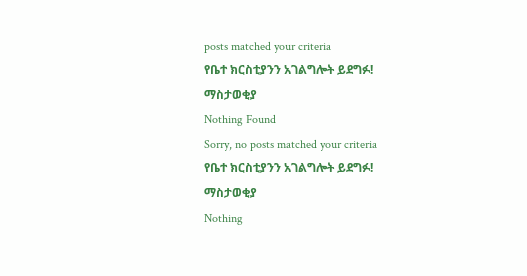posts matched your criteria
የቤተ ክርስቲያንን አገልግሎት ይደግፉ!
ማስታወቂያ
Nothing Found
Sorry, no posts matched your criteria
የቤተ ክርስቲያንን አገልግሎት ይደግፉ!
ማስታወቂያ
Nothing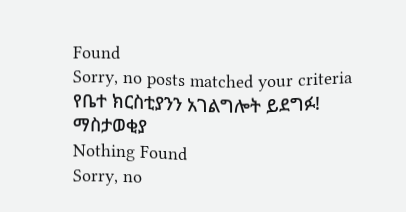Found
Sorry, no posts matched your criteria
የቤተ ክርስቲያንን አገልግሎት ይደግፉ!
ማስታወቂያ
Nothing Found
Sorry, no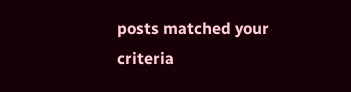posts matched your criteria